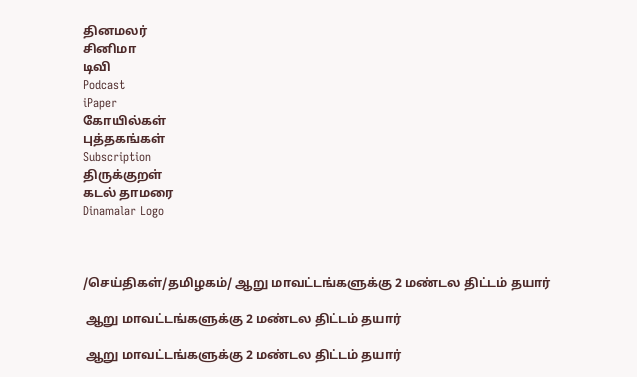தினமலர்
சினிமா
டிவி
Podcast
iPaper
கோயில்கள்
புத்தகங்கள்
Subscription
திருக்குறள்
கடல் தாமரை
Dinamalar Logo



/செய்திகள்/தமிழகம்/ ஆறு மாவட்டங்களுக்கு 2 மண்டல திட்டம் தயார்

 ஆறு மாவட்டங்களுக்கு 2 மண்டல திட்டம் தயார்

 ஆறு மாவட்டங்களுக்கு 2 மண்டல திட்டம் தயார்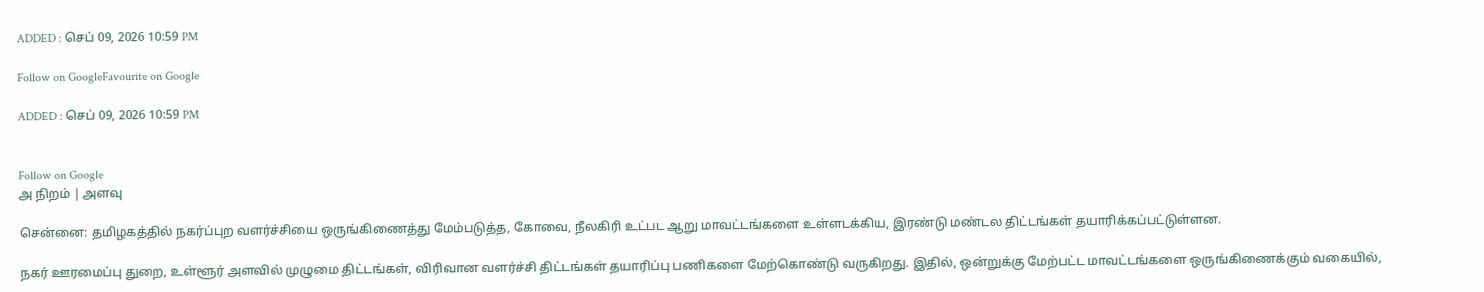ADDED : செப் 09, 2026 10:59 PM

Follow on GoogleFavourite on Google

ADDED : செப் 09, 2026 10:59 PM


Follow on Google
அ நிறம் | அளவு

சென்னை: தமிழகத்தில் நகர்ப்புற வளர்ச்சியை ஒருங்கிணைத்து மேம்படுத்த, கோவை, நீலகிரி உட்பட ஆறு மாவட்டங்களை உள்ளடக்கிய, இரண்டு மண்டல திட்டங்கள் தயாரிக்கப்பட்டுள்ளன.

நகர் ஊரமைப்பு துறை, உள்ளூர் அளவில் முழுமை திட்டங்கள், விரிவான வளர்ச்சி திட்டங்கள் தயாரிப்பு பணிகளை மேற்கொண்டு வருகிறது. இதில், ஒன்றுக்கு மேற்பட்ட மாவட்டங்களை ஒருங்கிணைக்கும் வகையில்,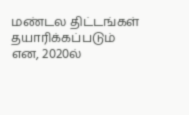மண்டல திட்டங்கள் தயாரிக்கப்படும் என, 2020ல்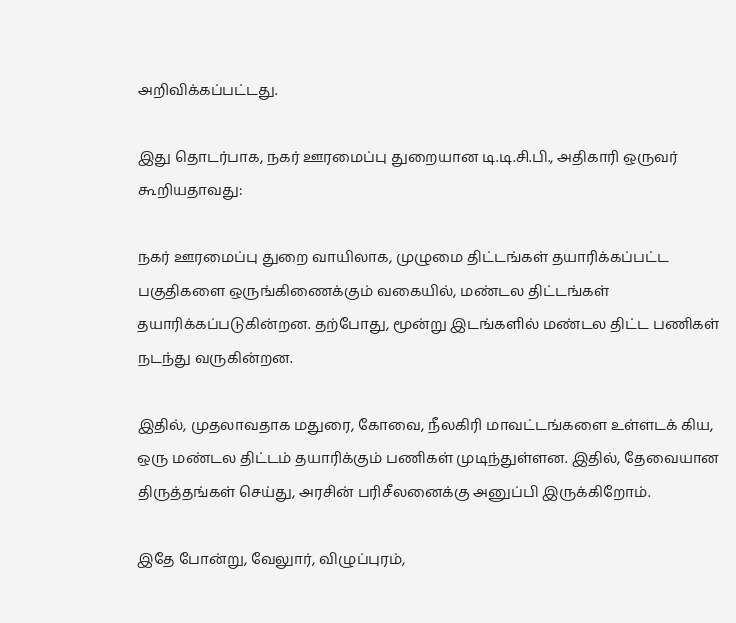அறிவிக்கப்பட்டது.

இது தொடர்பாக, நகர் ஊரமைப்பு துறையான டி.டி.சி.பி., அதிகாரி ஒருவர் கூறியதாவது:

நகர் ஊரமைப்பு துறை வாயிலாக, முழுமை திட்டங்கள் தயாரிக்கப்பட்ட பகுதிகளை ஒருங்கிணைக்கும் வகையில், மண்டல திட்டங்கள் தயாரிக்கப்படுகின்றன. தற்போது, மூன்று இடங்களில் மண்டல திட்ட பணிகள் நடந்து வருகின்றன.

இதில், முதலாவதாக மதுரை, கோவை, நீலகிரி மாவட்டங்களை உள்ளடக் கிய, ஒரு மண்டல திட்டம் தயாரிக்கும் பணிகள் முடிந்துள்ளன. இதில், தேவையான திருத்தங்கள் செய்து, அரசின் பரிசீலனைக்கு அனுப்பி இருக்கிறோம்.

இதே போன்று, வேலுார், விழுப்புரம்,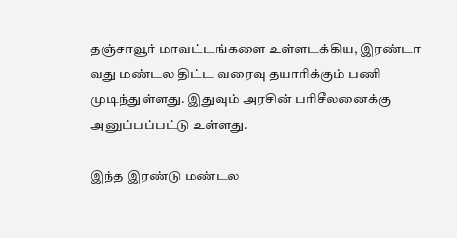தஞ்சாவூர் மாவட்டங்களை உள்ளடக்கிய, இரண்டா வது மண்டல திட்ட வரைவு தயாரிக்கும் பணி முடிந்துள்ளது. இதுவும் அரசின் பரிசீலனைக்கு அனுப்பப்பட்டு உள்ளது.

இந்த இரண்டு மண்டல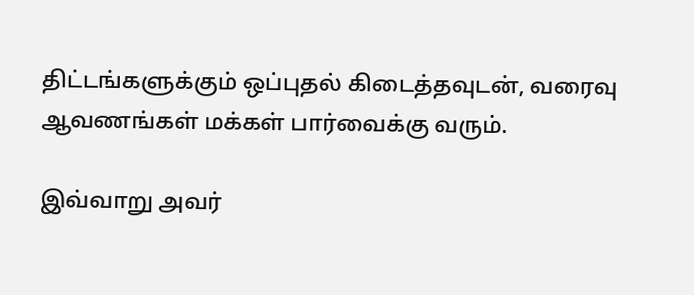திட்டங்களுக்கும் ஒப்புதல் கிடைத்தவுடன், வரைவு ஆவணங்கள் மக்கள் பார்வைக்கு வரும்.

இவ்வாறு அவர்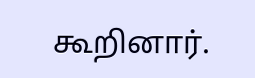கூறினார்.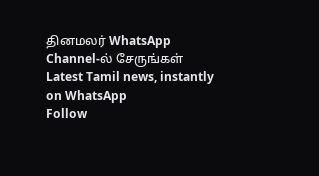தினமலர் WhatsApp Channel-ல் சேருங்கள்
Latest Tamil news, instantly on WhatsApp
Follow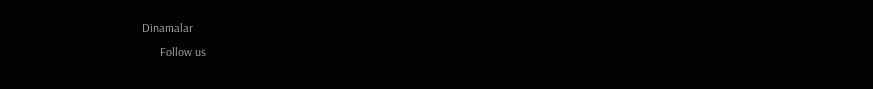Dinamalar
      Follow us